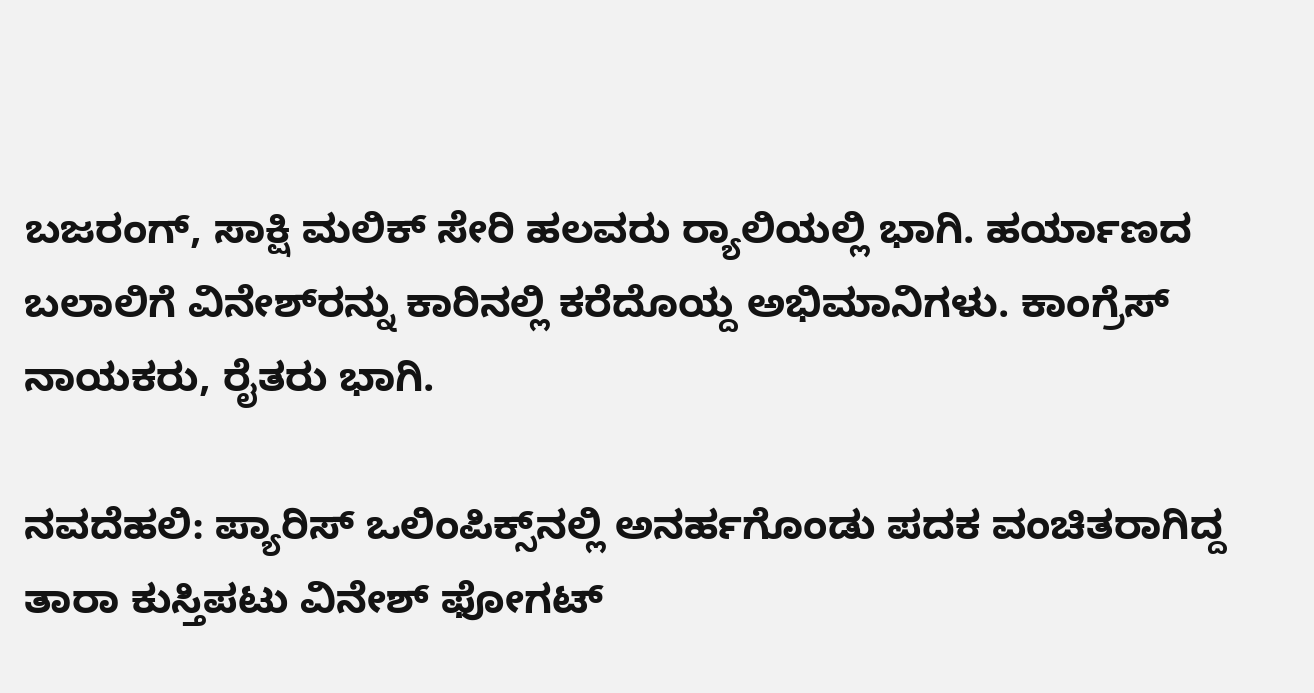ಬಜರಂಗ್‌, ಸಾಕ್ಷಿ ಮಲಿಕ್‌ ಸೇರಿ ಹಲವರು ರ್‍ಯಾಲಿಯಲ್ಲಿ ಭಾಗಿ. ಹರ್ಯಾಣದ ಬಲಾಲಿಗೆ ವಿನೇಶ್‌ರನ್ನು ಕಾರಿನಲ್ಲಿ ಕರೆದೊಯ್ದ ಅಭಿಮಾನಿಗಳು. ಕಾಂಗ್ರೆಸ್‌ ನಾಯಕರು, ರೈತರು ಭಾಗಿ.

ನವದೆಹಲಿ: ಪ್ಯಾರಿಸ್‌ ಒಲಿಂಪಿಕ್ಸ್‌ನಲ್ಲಿ ಅನರ್ಹಗೊಂಡು ಪದಕ ವಂಚಿತರಾಗಿದ್ದ ತಾರಾ ಕುಸ್ತಿಪಟು ವಿನೇಶ್‌ ಫೋಗಟ್‌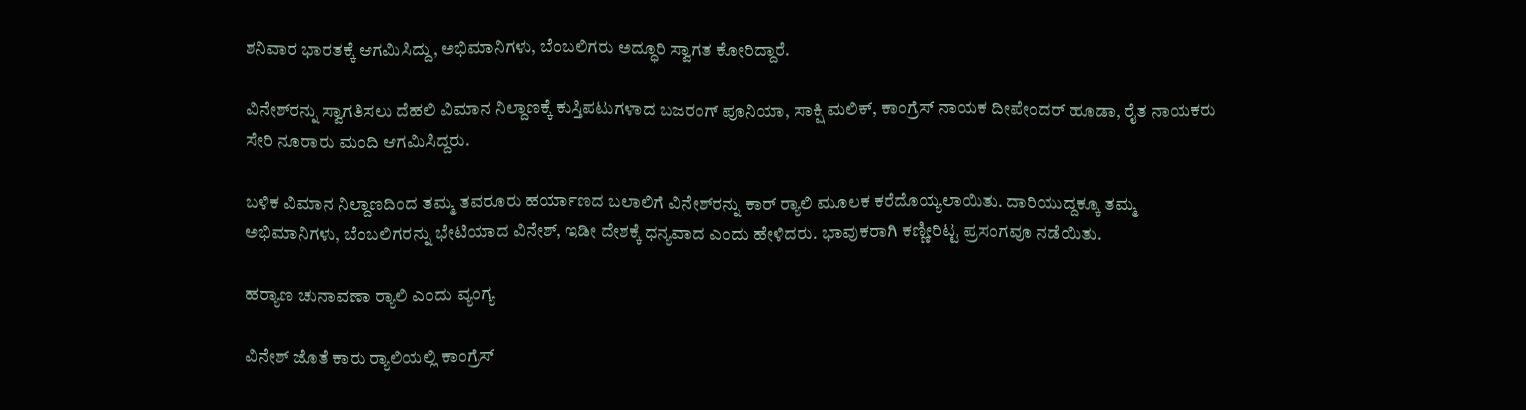ಶನಿವಾರ ಭಾರತಕ್ಕೆ ಆಗಮಿಸಿದ್ದು, ಅಭಿಮಾನಿಗಳು, ಬೆಂಬಲಿಗರು ಅದ್ಧೂರಿ ಸ್ವಾಗತ ಕೋರಿದ್ದಾರೆ.

ವಿನೇಶ್‌ರನ್ನು ಸ್ವಾಗತಿಸಲು ದೆಹಲಿ ವಿಮಾನ ನಿಲ್ದಾಣಕ್ಕೆ ಕುಸ್ತಿಪಟುಗಳಾದ ಬಜರಂಗ್‌ ಪೂನಿಯಾ, ಸಾಕ್ಷಿ ಮಲಿಕ್‌, ಕಾಂಗ್ರೆಸ್ ನಾಯಕ ದೀಪೇಂದರ್‌ ಹೂಡಾ, ರೈತ ನಾಯಕರು ಸೇರಿ ನೂರಾರು ಮಂದಿ ಆಗಮಿಸಿದ್ದರು.

ಬಳಿಕ ವಿಮಾನ ನಿಲ್ದಾಣದಿಂದ ತಮ್ಮ ತವರೂರು ಹರ್ಯಾಣದ ಬಲಾಲಿಗೆ ವಿನೇಶ್‌ರನ್ನು ಕಾರ್‌ ರ್‍ಯಾಲಿ ಮೂಲಕ ಕರೆದೊಯ್ಯಲಾಯಿತು. ದಾರಿಯುದ್ದಕ್ಕೂ ತಮ್ಮ ಅಭಿಮಾನಿಗಳು, ಬೆಂಬಲಿಗರನ್ನು ಭೇಟಿಯಾದ ವಿನೇಶ್‌, ಇಡೀ ದೇಶಕ್ಕೆ ಧನ್ಯವಾದ ಎಂದು ಹೇಳಿದರು. ಭಾವುಕರಾಗಿ ಕಣ್ಣೀರಿಟ್ಟ ಪ್ರಸಂಗವೂ ನಡೆಯಿತು.

ಹರ್‍ಯಾಣ ಚುನಾವಣಾ ರ್‍ಯಾಲಿ ಎಂದು ವ್ಯಂಗ್ಯ

ವಿನೇಶ್‌ ಜೊತೆ ಕಾರು ರ್‍ಯಾಲಿಯಲ್ಲಿ ಕಾಂಗ್ರೆಸ್‌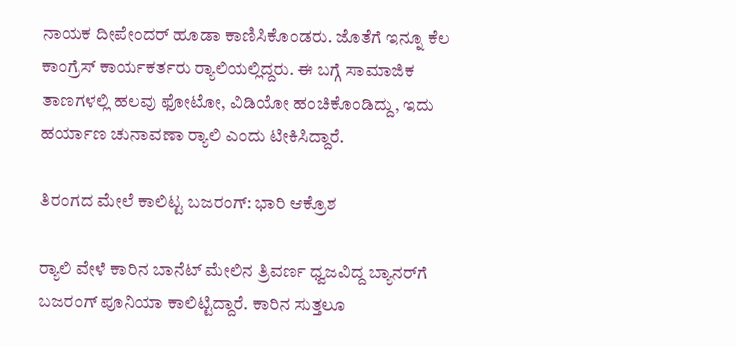ನಾಯಕ ದೀಪೇಂದರ್‌ ಹೂಡಾ ಕಾಣಿಸಿಕೊಂಡರು. ಜೊತೆಗೆ ಇನ್ನೂ ಕೆಲ ಕಾಂಗ್ರೆಸ್‌ ಕಾರ್ಯಕರ್ತರು ರ್‍ಯಾಲಿಯಲ್ಲಿದ್ದರು. ಈ ಬಗ್ಗೆ ಸಾಮಾಜಿಕ ತಾಣಗಳಲ್ಲಿ ಹಲವು ಫೋಟೋ, ವಿಡಿಯೋ ಹಂಚಿಕೊಂಡಿದ್ದು, ಇದು ಹರ್ಯಾಣ ಚುನಾವಣಾ ರ್‍ಯಾಲಿ ಎಂದು ಟೀಕಿಸಿದ್ದಾರೆ.

ತಿರಂಗದ ಮೇಲೆ ಕಾಲಿಟ್ಟ ಬಜರಂಗ್‌: ಭಾರಿ ಆಕ್ರೊಶ

ರ್‍ಯಾಲಿ ವೇಳೆ ಕಾರಿನ ಬಾನೆಟ್‌ ಮೇಲಿನ ತ್ರಿವರ್ಣ ಧ್ವಜವಿದ್ದ ಬ್ಯಾನರ್‌ಗೆ ಬಜರಂಗ್‌ ಪೂನಿಯಾ ಕಾಲಿಟ್ಟಿದ್ದಾರೆ. ಕಾರಿನ ಸುತ್ತಲೂ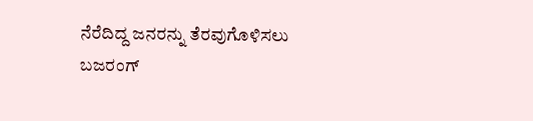ನೆರೆದಿದ್ದ ಜನರನ್ನು ತೆರವುಗೊಳಿಸಲು ಬಜರಂಗ್‌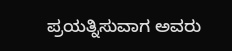ಪ್ರಯತ್ನಿಸುವಾಗ ಅವರು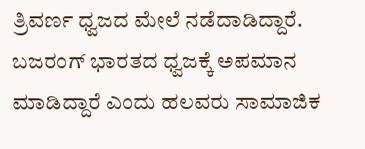ತ್ರಿವರ್ಣ ಧ್ವಜದ ಮೇಲೆ ನಡೆದಾಡಿದ್ದಾರೆ. ಬಜರಂಗ್‌ ಭಾರತದ ಧ್ವಜಕ್ಕೆ ಅಪಮಾನ ಮಾಡಿದ್ದಾರೆ ಎಂದು ಹಲವರು ಸಾಮಾಜಿಕ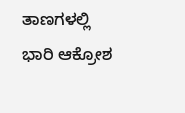ತಾಣಗಳಲ್ಲಿ ಭಾರಿ ಆಕ್ರೋಶ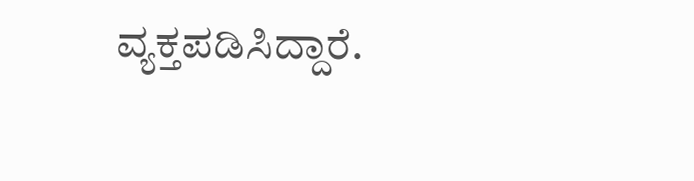ವ್ಯಕ್ತಪಡಿಸಿದ್ದಾರೆ.